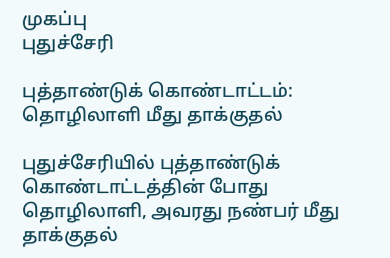முகப்பு
புதுச்சேரி

புத்தாண்டுக் கொண்டாட்டம்: தொழிலாளி மீது தாக்குதல்

புதுச்சேரியில் புத்தாண்டுக் கொண்டாட்டத்தின் போது தொழிலாளி, அவரது நண்பர் மீது தாக்குதல்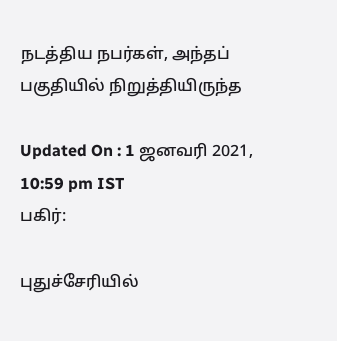நடத்திய நபர்கள், அந்தப் பகுதியில் நிறுத்தியிருந்த

Updated On : 1 ஜனவரி 2021, 10:59 pm IST
பகிர்:

புதுச்சேரியில்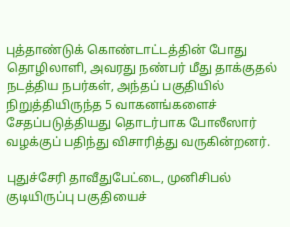புத்தாண்டுக் கொண்டாட்டத்தின் போது தொழிலாளி, அவரது நண்பர் மீது தாக்குதல் நடத்திய நபர்கள், அந்தப் பகுதியில் நிறுத்தியிருந்த 5 வாகனங்களைச் சேதப்படுத்தியது தொடர்பாக போலீஸார் வழக்குப் பதிந்து விசாரித்து வருகின்றனர்.

புதுச்சேரி தாவீதுபேட்டை, முனிசிபல் குடியிருப்பு பகுதியைச்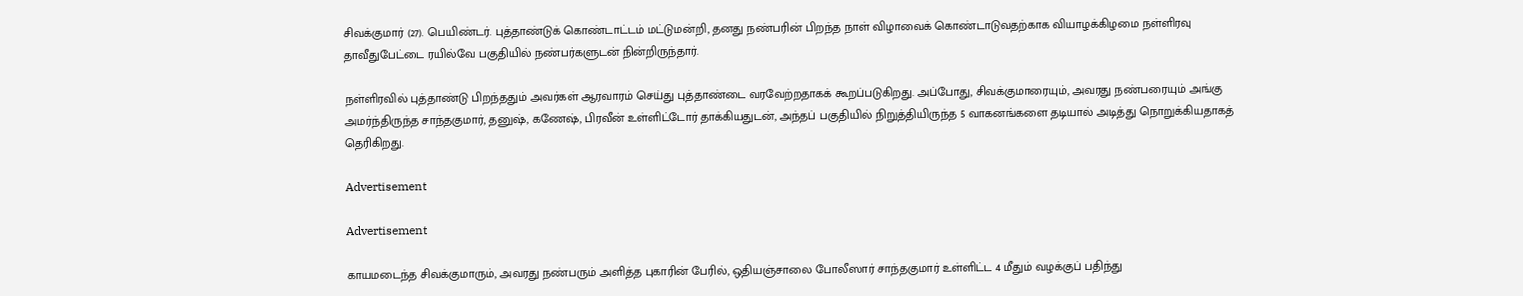சிவக்குமார் (27). பெயிண்டர். புத்தாண்டுக் கொண்டாட்டம் மட்டுமன்றி, தனது நண்பரின் பிறந்த நாள் விழாவைக் கொண்டாடுவதற்காக வியாழக்கிழமை நள்ளிரவு தாவீதுபேட்டை ரயில்வே பகுதியில் நண்பர்களுடன் நின்றிருந்தார்.

நள்ளிரவில் புத்தாண்டு பிறந்ததும் அவர்கள் ஆரவாரம் செய்து புத்தாண்டை வரவேற்றதாகக் கூறப்படுகிறது. அப்போது, சிவக்குமாரையும், அவரது நண்பரையும் அங்கு அமர்ந்திருந்த சாந்தகுமார், தனுஷ், கணேஷ், பிரவீன் உள்ளிட்டோர் தாக்கியதுடன், அந்தப் பகுதியில் நிறுத்தியிருந்த 5 வாகனங்களை தடியால் அடித்து நொறுக்கியதாகத் தெரிகிறது.

Advertisement

Advertisement

காயமடைந்த சிவக்குமாரும், அவரது நண்பரும் அளித்த புகாரின் பேரில், ஒதியஞ்சாலை போலீஸார் சாந்தகுமார் உள்ளிட்ட 4 மீதும் வழக்குப் பதிந்து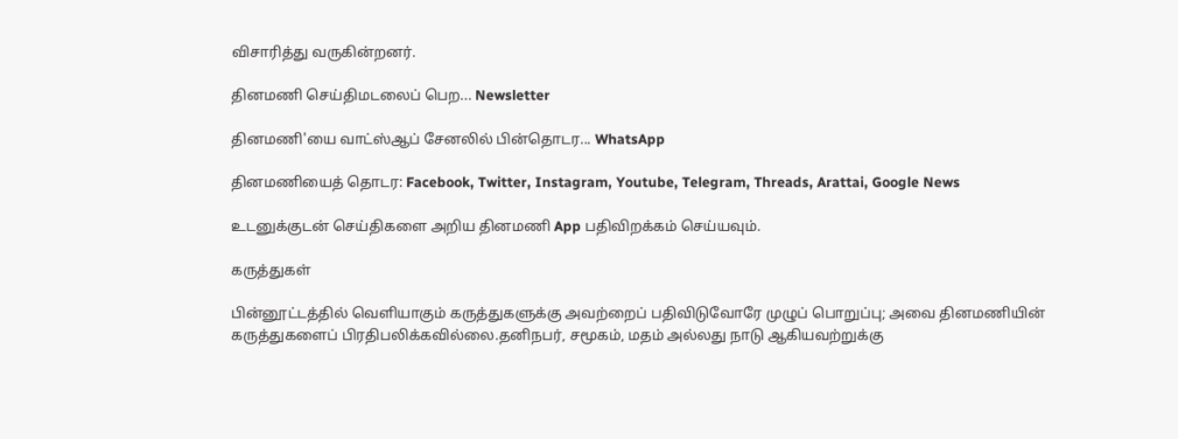விசாரித்து வருகின்றனர்.

தினமணி செய்திமடலைப் பெற... Newsletter

தினமணி'யை வாட்ஸ்ஆப் சேனலில் பின்தொடர... WhatsApp

தினமணியைத் தொடர: Facebook, Twitter, Instagram, Youtube, Telegram, Threads, Arattai, Google News

உடனுக்குடன் செய்திகளை அறிய தினமணி App பதிவிறக்கம் செய்யவும்.

கருத்துகள்

பின்னூட்டத்தில் வெளியாகும் கருத்துகளுக்கு அவற்றைப் பதிவிடுவோரே முழுப் பொறுப்பு; அவை தினமணியின் கருத்துகளைப் பிரதிபலிக்கவில்லை.தனிநபர், சமூகம், மதம் அல்லது நாடு ஆகியவற்றுக்கு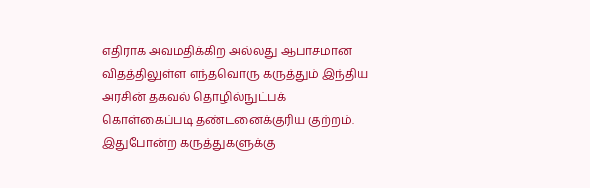எதிராக அவமதிக்கிற அல்லது ஆபாசமான விதத்திலுள்ள எந்தவொரு கருத்தும் இந்திய அரசின் தகவல் தொழில்நுட்பக் கொள்கைப்படி தண்டனைக்குரிய குற்றம். இதுபோன்ற கருத்துகளுக்கு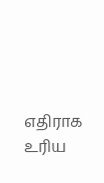எதிராக உரிய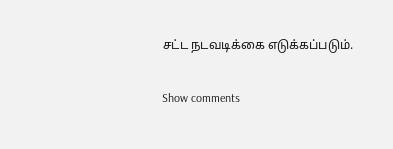சட்ட நடவடிக்கை எடுக்கப்படும்.

Show comments